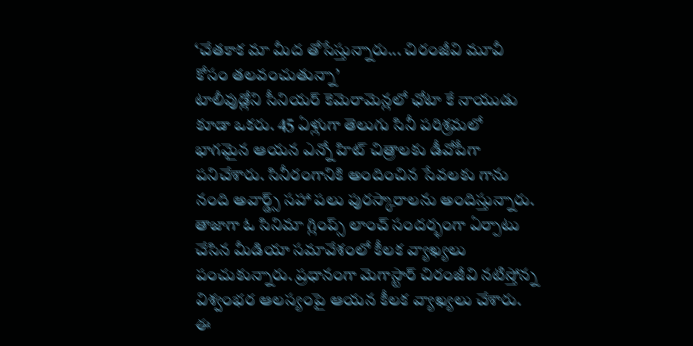‘చేతకాక మా మీద తోసేస్తున్నారు... చిరంజీవి మూవీ కోసం తలవంచుతున్నా’
టాలీవుడ్లోని సీనియర్ కెమెరామెన్లలో ఛోటా కే నాయుడు కూడా ఒకరు. 45 ఏళ్లుగా తెలుగు సినీ పరిశ్రమలో భాగమైన ఆయన ఎన్నో హిట్ చిత్రాలకు డీవోపీగా పనిచేశారు. సినీరంగానికి అందించిన సేవలకు గాను నంది అవార్డ్స్ సహా పలు పురస్కారాలను అందిస్తున్నారు. తాజాగా ఓ సినిమా గ్లింప్స్ లాంచ్ సందర్భంగా ఏర్పాటు చేసిన మీడియా సమావేశంలో కీలక వ్యాఖ్యలు పంచుకున్నారు. ప్రధానంగా మెగాస్టార్ చిరంజీవి నటిస్తోన్న విశ్వంభర ఆలస్యంపై ఆయన కీలక వ్యాఖ్యలు చేశారు. ఈ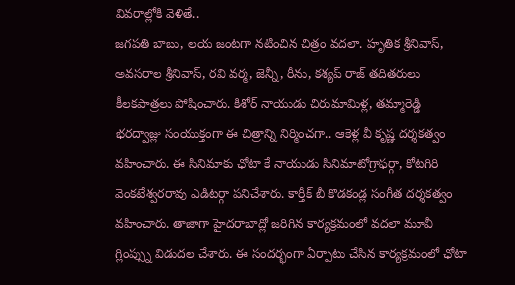వివరాల్లోకి వెళితే..
జగపతి బాబు, లయ జంటగా నటించిన చిత్రం వదలా. హృతిక శ్రీనివాస్, అవసరాల శ్రీనివాస్, రవి వర్మ, జెన్నీ, రీను, కశ్యప్ రాజ్ తదితరులు కీలకపాత్రలు పోషించారు. కిశోర్ నాయుడు చిరుమామిళ్ల, తమ్మారెడ్డి భరద్వాజ్లు సంయుక్తంగా ఈ చిత్రాన్ని నిర్మించగా.. ఆకెళ్ల వీ కృష్ణ దర్శకత్వం వహించారు. ఈ సినిమాకు ఛోటా కే నాయుడు సినిమాటోగ్రాఫర్గా, కోటగిరి వెంకటేశ్వరరావు ఎడిటర్గా పనిచేశారు. కార్తీక్ బీ కొడకండ్ల సంగీత దర్శకత్వం వహించారు. తాజాగా హైదరాబాద్లో జరిగిన కార్యక్రమంలో వదలా మూవీ గ్లింప్స్ను విడుదల చేశారు. ఈ సందర్భంగా ఏర్పాటు చేసిన కార్యక్రమంలో ఛోటా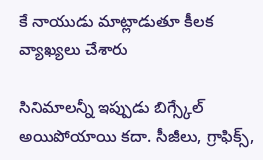కే నాయుడు మాట్లాడుతూ కీలక వ్యాఖ్యలు చేశారు

సినిమాలన్నీ ఇప్పుడు బిగ్స్కేల్ అయిపోయాయి కదా. సీజీలు, గ్రాఫిక్స్,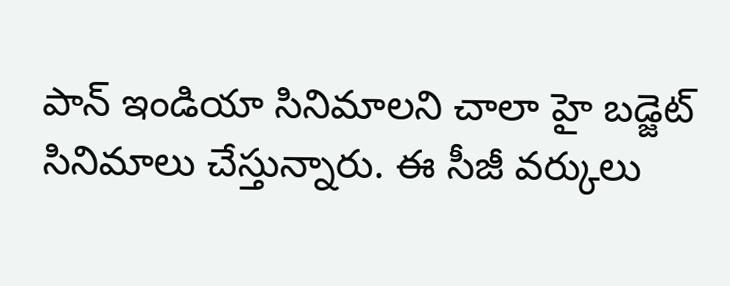పాన్ ఇండియా సినిమాలని చాలా హై బడ్జెట్ సినిమాలు చేస్తున్నారు. ఈ సీజీ వర్కులు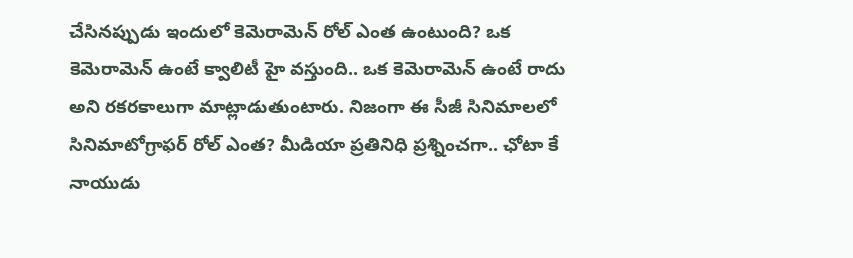చేసినప్పుడు ఇందులో కెమెరామెన్ రోల్ ఎంత ఉంటుంది? ఒక కెమెరామెన్ ఉంటే క్వాలిటీ హై వస్తుంది.. ఒక కెమెరామెన్ ఉంటే రాదు అని రకరకాలుగా మాట్లాడుతుంటారు. నిజంగా ఈ సీజీ సినిమాలలో సినిమాటోగ్రాఫర్ రోల్ ఎంత? మీడియా ప్రతినిధి ప్రశ్నించగా.. ఛోటా కే నాయుడు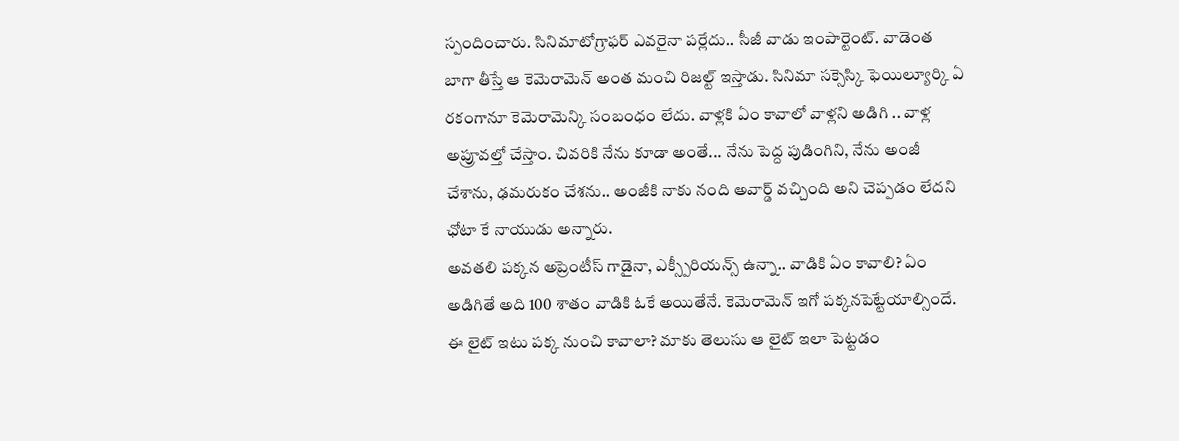స్పందించారు. సినిమాటోగ్రాఫర్ ఎవరైనా పర్లేదు.. సీజీ వాడు ఇంపార్టెంట్. వాడెంత బాగా తీస్తే ఆ కెమెరామెన్ అంత మంచి రిజల్ట్ ఇస్తాడు. సినిమా సక్సెస్కి ఫెయిల్యూర్కి ఏ రకంగానూ కెమెరామెన్కి సంబంధం లేదు. వాళ్లకి ఏం కావాలో వాళ్లని అడిగి .. వాళ్ల అప్రూవల్తో చేస్తాం. చివరికి నేను కూడా అంతే... నేను పెద్ద పుడింగిని, నేను అంజీ చేశాను, ఢమరుకం చేశను.. అంజీకి నాకు నంది అవార్డ్ వచ్చింది అని చెప్పడం లేదని ఛోటా కే నాయుడు అన్నారు.
అవతలి పక్కన అప్రెంటీస్ గాడైనా, ఎక్స్పీరియన్స్ ఉన్నా.. వాడికి ఏం కావాలి? ఏం అడిగితే అది 100 శాతం వాడికి ఓకే అయితేనే. కెమెరామెన్ ఇగో పక్కనపెట్టేయాల్సిందే. ఈ లైట్ ఇటు పక్క నుంచి కావాలా? మాకు తెలుసు ఆ లైట్ ఇలా పెట్టడం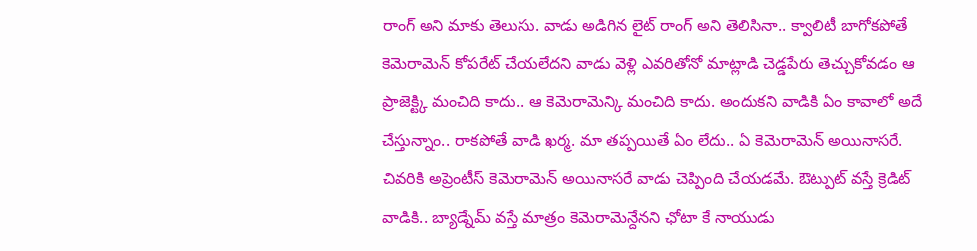రాంగ్ అని మాకు తెలుసు. వాడు అడిగిన లైట్ రాంగ్ అని తెలిసినా.. క్వాలిటీ బాగోకపోతే కెమెరామెన్ కోపరేట్ చేయలేదని వాడు వెళ్లి ఎవరితోనో మాట్లాడి చెడ్డపేరు తెచ్చుకోవడం ఆ ప్రాజెక్ట్కి మంచిది కాదు.. ఆ కెమెరామెన్కి మంచిది కాదు. అందుకని వాడికి ఏం కావాలో అదే చేస్తున్నాం.. రాకపోతే వాడి ఖర్మ. మా తప్పయితే ఏం లేదు.. ఏ కెమెరామెన్ అయినాసరే. చివరికి అప్రెంటీస్ కెమెరామెన్ అయినాసరే వాడు చెప్పింది చేయడమే. ఔట్పుట్ వస్తే క్రెడిట్ వాడికి.. బ్యాడ్నేమ్ వస్తే మాత్రం కెమెరామెన్దేనని ఛోటా కే నాయుడు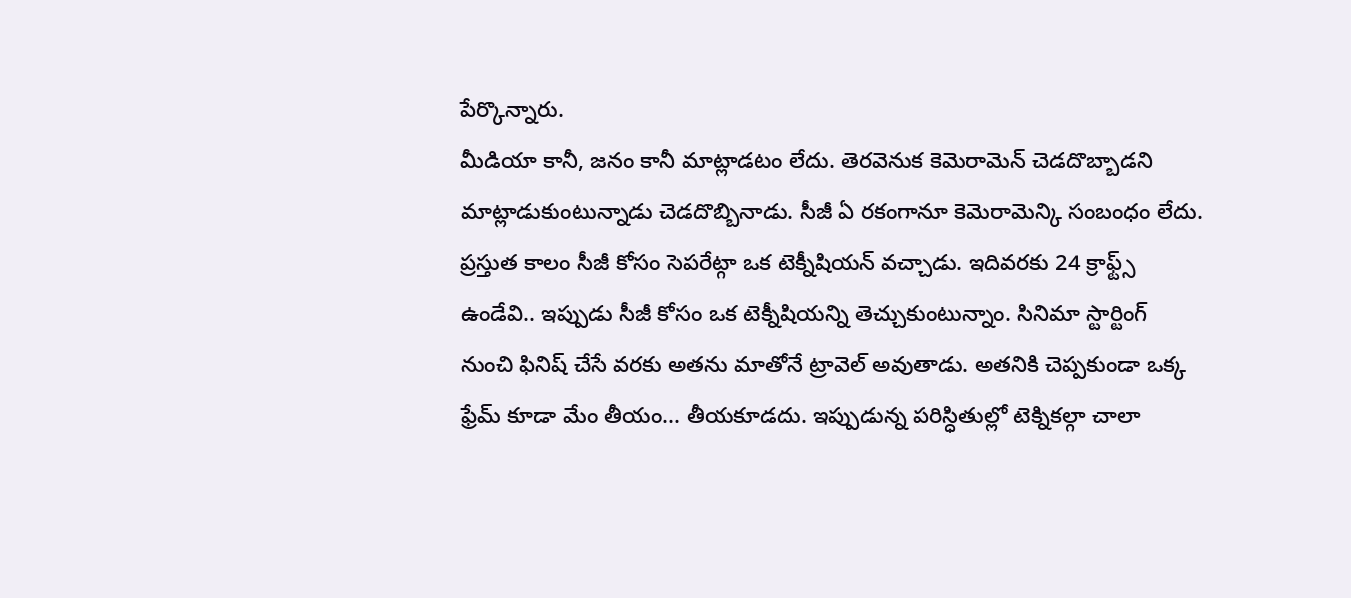పేర్కొన్నారు.
మీడియా కానీ, జనం కానీ మాట్లాడటం లేదు. తెరవెనుక కెమెరామెన్ చెడదొబ్బాడని మాట్లాడుకుంటున్నాడు చెడదొబ్బినాడు. సీజీ ఏ రకంగానూ కెమెరామెన్కి సంబంధం లేదు. ప్రస్తుత కాలం సీజీ కోసం సెపరేట్గా ఒక టెక్నీషియన్ వచ్చాడు. ఇదివరకు 24 క్రాఫ్ట్స్ ఉండేవి.. ఇప్పుడు సీజీ కోసం ఒక టెక్నీషియన్ని తెచ్చుకుంటున్నాం. సినిమా స్టార్టింగ్ నుంచి ఫినిష్ చేసే వరకు అతను మాతోనే ట్రావెల్ అవుతాడు. అతనికి చెప్పకుండా ఒక్క ఫ్రేమ్ కూడా మేం తీయం... తీయకూడదు. ఇప్పుడున్న పరిస్ధితుల్లో టెక్నికల్గా చాలా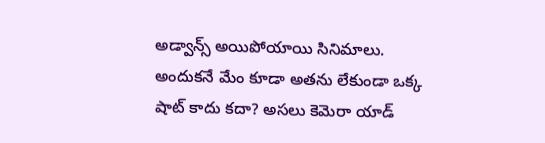అడ్వాన్స్ అయిపోయాయి సినిమాలు. అందుకనే మేం కూడా అతను లేకుండా ఒక్క షాట్ కాదు కదా? అసలు కెమెరా యాడ్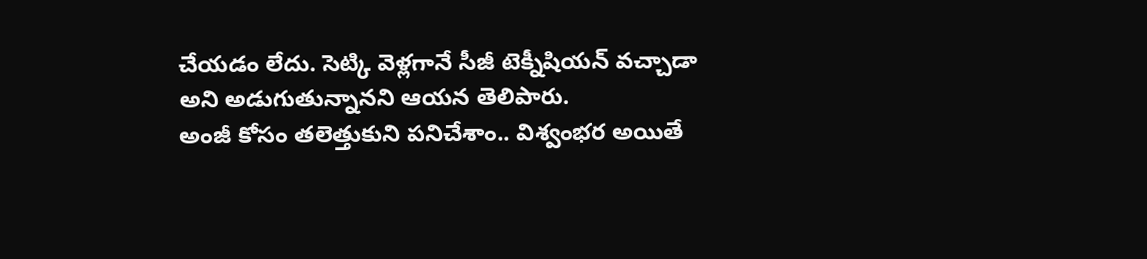చేయడం లేదు. సెట్కి వెళ్లగానే సీజీ టెక్నీషియన్ వచ్చాడా అని అడుగుతున్నానని ఆయన తెలిపారు.
అంజీ కోసం తలెత్తుకుని పనిచేశాం.. విశ్వంభర అయితే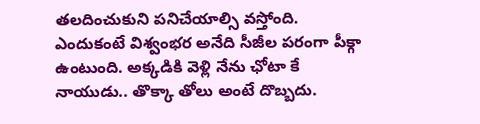తలదించుకుని పనిచేయాల్సి వస్తోంది. ఎందుకంటే విశ్వంభర అనేది సీజీల పరంగా పీక్గా ఉంటుంది. అక్కడికి వెళ్లి నేను ఛోటా కే నాయుడు.. తొక్కా తోలు అంటే దొబ్బదు.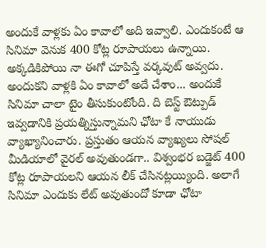అందుకే వాళ్లకు ఏం కావాలో అది ఇవ్వాలి. ఎందుకంటే ఆ సినిమా వెనుక 400 కోట్ల రూపాయలు ఉన్నాయి. అక్కడికిపోయి నా ఈగో చూపిస్తే వర్కవుట్ అవ్వదు. అందుకని వాళ్లకి ఏం కావాలో అదే చేశాం... అందుకే సినిమా చాలా టైం తీసుకుంటోంది. ది బెస్ట్ ఔట్పుడ్ ఇవ్వడానికి ప్రయత్నిస్తున్నామని ఛోటా కే నాయుడు వ్యాఖ్యానించారు. ప్రస్తుతం ఆయన వ్యాఖ్యలు సోషల్ మీడియాలో వైరల్ అవుతుండగా.. విశ్వంభర బడ్జెట్ 400 కోట్ల రూపాయలని ఆయన లీక్ చేసినట్లయ్యింది. అలాగే సినిమా ఎందుకు లేట్ అవుతుందో కూడా ఛోటా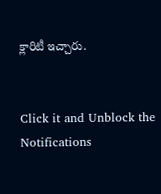క్లారిటీ ఇచ్చారు.


Click it and Unblock the Notifications